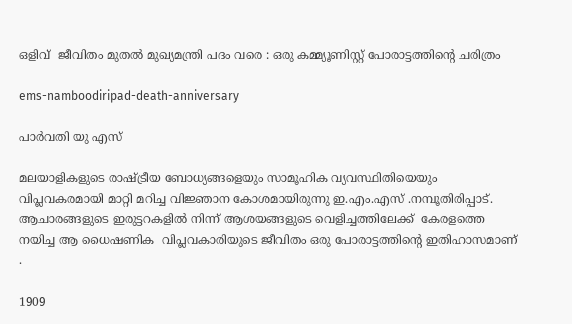ഒളിവ്  ജീവിതം മുതൽ മുഖ്യമന്ത്രി പദം വരെ : ഒരു കമ്മ്യൂണിസ്റ്റ് പോരാട്ടത്തിന്റെ ചരിത്രം

ems-namboodiripad-death-anniversary

പാർവതി യു എസ്

മലയാളികളുടെ രാഷ്ട്രീയ ബോധ്യങ്ങളെയും സാമൂഹിക വ്യവസ്ഥിതിയെയും വിപ്ലവകരമായി മാറ്റി മറിച്ച വിജ്ഞാന കോശമായിരുന്നു ഇ.എം.എസ് .നമ്പൂതിരിപ്പാട്.  ആചാരങ്ങളുടെ ഇരുട്ടറകളിൽ നിന്ന് ആശയങ്ങളുടെ വെളിച്ചത്തിലേക്ക്  കേരളത്തെ  നയിച്ച ആ ധൈഷണിക  വിപ്ലവകാരിയുടെ ജീവിതം ഒരു പോരാട്ടത്തിന്റെ ഇതിഹാസമാണ് .

1909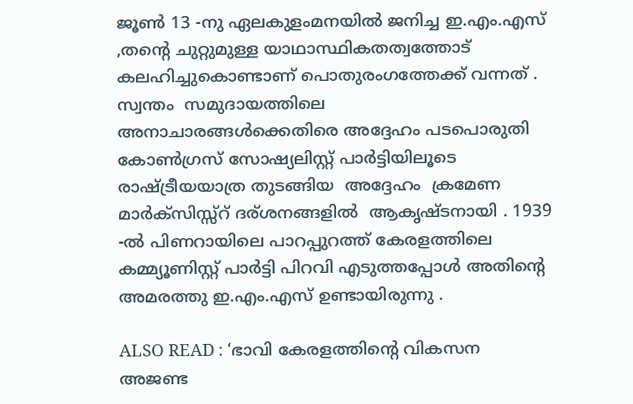ജൂൺ 13 -നു ഏലകുളംമനയിൽ ജനിച്ച ഇ.എം.എസ് ,തന്റെ ചുറ്റുമുള്ള യാഥാസ്ഥികതത്വത്തോട്  കലഹിച്ചുകൊണ്ടാണ് പൊതുരംഗത്തേക്ക് വന്നത് . സ്വന്തം  സമുദായത്തിലെ അനാചാരങ്ങൾക്കെതിരെ അദ്ദേഹം പടപൊരുതി കോൺഗ്രസ് സോഷ്യലിസ്റ്റ് പാർട്ടിയിലൂടെ  രാഷ്ട്രീയയാത്ര തുടങ്ങിയ  അദ്ദേഹം  ക്രമേണ  മാർക്സിസ്സ്റ് ദര്ശനങ്ങളിൽ  ആകൃഷ്ടനായി . 1939 -ൽ പിണറായിലെ പാറപ്പുറത്ത് കേരളത്തിലെ കമ്മ്യൂണിസ്റ്റ് പാർട്ടി പിറവി എടുത്തപ്പോൾ അതിന്റെ അമരത്തു ഇ.എം.എസ് ഉണ്ടായിരുന്നു .

ALSO READ : ‘ഭാവി കേരളത്തിന്റെ വികസന അജണ്ട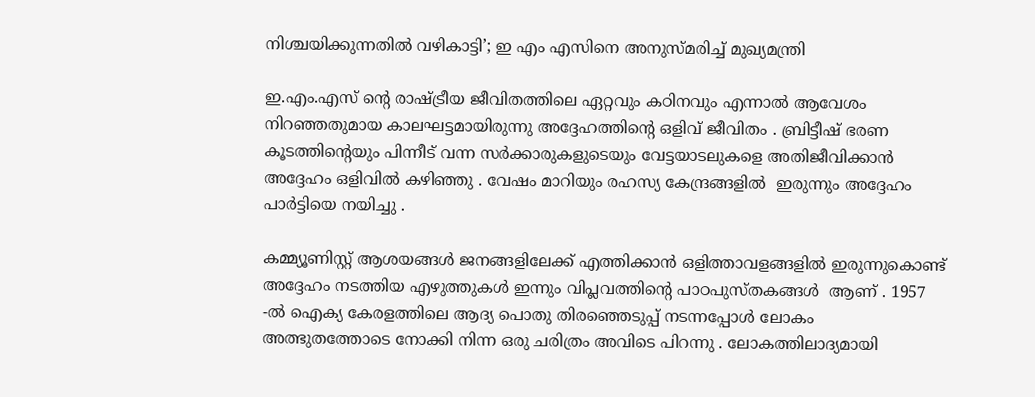നിശ്ചയിക്കുന്നതിൽ വഴികാട്ടി’; ഇ എം എസിനെ അനുസ്മരിച്ച് മുഖ്യമന്ത്രി

ഇ.എം.എസ് ന്റെ രാഷ്ട്രീയ ജീവിതത്തിലെ ഏറ്റവും കഠിനവും എന്നാൽ ആവേശം നിറഞ്ഞതുമായ കാലഘട്ടമായിരുന്നു അദ്ദേഹത്തിന്റെ ഒളിവ് ജീവിതം . ബ്രിട്ടീഷ് ഭരണ കൂടത്തിന്റെയും പിന്നീട് വന്ന സർക്കാരുകളുടെയും വേട്ടയാടലുകളെ അതിജീവിക്കാൻ അദ്ദേഹം ഒളിവിൽ കഴിഞ്ഞു . വേഷം മാറിയും രഹസ്യ കേന്ദ്രങ്ങളിൽ  ഇരുന്നും അദ്ദേഹം  പാർട്ടിയെ നയിച്ചു .

കമ്മ്യൂണിസ്റ്റ് ആശയങ്ങൾ ജനങ്ങളിലേക്ക് എത്തിക്കാൻ ഒളിത്താവളങ്ങളിൽ ഇരുന്നുകൊണ്ട് അദ്ദേഹം നടത്തിയ എഴുത്തുകൾ ഇന്നും വിപ്ലവത്തിന്റെ പാഠപുസ്തകങ്ങൾ  ആണ് . 1957 -ൽ ഐക്യ കേരളത്തിലെ ആദ്യ പൊതു തിരഞ്ഞെടുപ്പ് നടന്നപ്പോൾ ലോകം അത്ഭുതത്തോടെ നോക്കി നിന്ന ഒരു ചരിത്രം അവിടെ പിറന്നു . ലോകത്തിലാദ്യമായി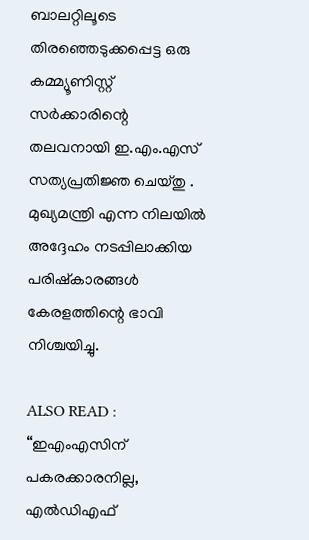ബാലറ്റിലൂടെ തിരഞ്ഞെടുക്കപ്പെട്ട ഒരു കമ്മ്യൂണിസ്റ്റ് സർക്കാരിന്റെ തലവനായി ഇ.എം.എസ് സത്യപ്രതിജ്ഞ ചെയ്തു . മുഖ്യമന്ത്രി എന്ന നിലയിൽ അദ്ദേഹം നടപ്പിലാക്കിയ പരിഷ്‌കാരങ്ങൾ കേരളത്തിന്റെ ഭാവി നിശ്ചയിച്ചു.

ALSO READ : “ഇഎംഎസിന് പകരക്കാരനില്ല, എൽഡിഎഫ്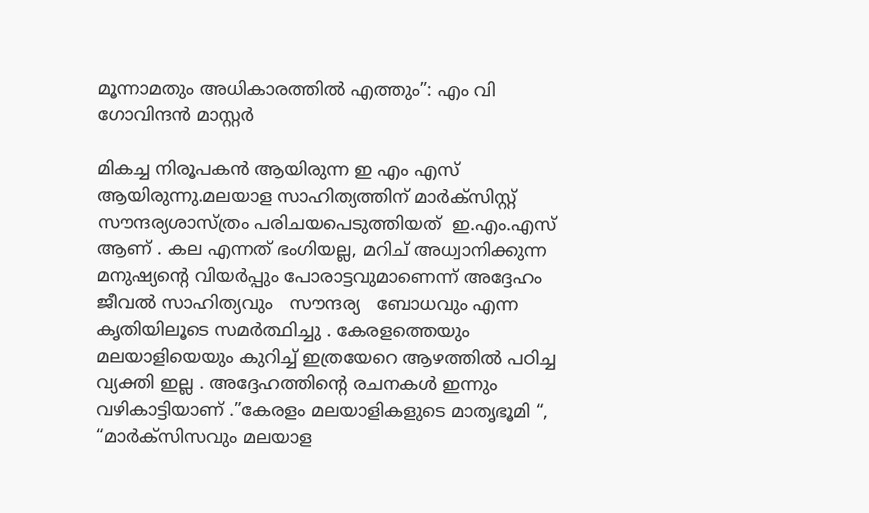മൂന്നാമതും അധികാരത്തിൽ എത്തും”: എം വി ഗോവിന്ദൻ മാസ്റ്റർ

മികച്ച നിരൂപകൻ ആയിരുന്ന ഇ എം എസ് ആയിരുന്നു.മലയാള സാഹിത്യത്തിന് മാർക്സിസ്റ്റ് സൗന്ദര്യശാസ്ത്രം പരിചയപെടുത്തിയത്  ഇ.എം.എസ് ആണ് . കല എന്നത് ഭംഗിയല്ല, മറിച് അധ്വാനിക്കുന്ന മനുഷ്യന്റെ വിയർപ്പും പോരാട്ടവുമാണെന്ന് അദ്ദേഹം ജീവൽ സാഹിത്യവും   സൗന്ദര്യ   ബോധവും എന്ന കൃതിയിലൂടെ സമർത്ഥിച്ചു . കേരളത്തെയും മലയാളിയെയും കുറിച്ച് ഇത്രയേറെ ആഴത്തിൽ പഠിച്ച വ്യക്തി ഇല്ല . അദ്ദേഹത്തിന്റെ രചനകൾ ഇന്നും വഴികാട്ടിയാണ് .”കേരളം മലയാളികളുടെ മാതൃഭൂമി “,  “മാർക്സിസവും മലയാള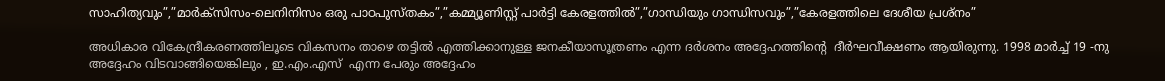സാഹിത്യവും”,”മാർക്സിസം-ലെനിനിസം ഒരു പാഠപുസ്തകം”,”കമ്മ്യൂണിസ്റ്റ് പാർട്ടി കേരളത്തിൽ”,”ഗാന്ധിയും ഗാന്ധിസവും”,”കേരളത്തിലെ ദേശീയ പ്രശ്‌നം”

അധികാര വികേന്ദ്രീകരണത്തിലൂടെ വികസനം താഴെ തട്ടിൽ എത്തിക്കാനുള്ള ജനകീയാസൂത്രണം എന്ന ദർശനം അദ്ദേഹത്തിന്റെ  ദീർഘവീക്ഷണം ആയിരുന്നു. 1998 മാർച്ച് 19 -നു അദ്ദേഹം വിടവാങ്ങിയെങ്കിലും , ഇ.എം.എസ്  എന്ന പേരും അദ്ദേഹം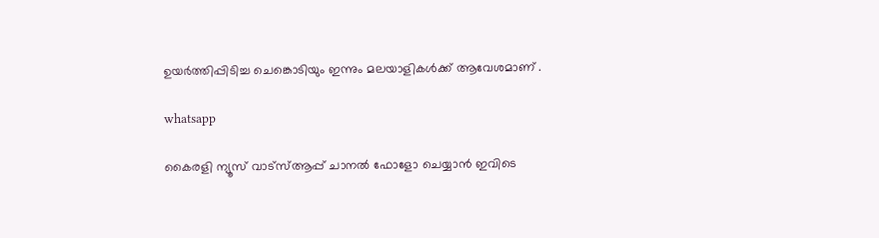ഉയർത്തിപ്പിടിച്ച ചെങ്കൊടിയും ഇന്നും മലയാളികൾക്ക് ആവേശമാണ് .

whatsapp

കൈരളി ന്യൂസ് വാട്‌സ്ആപ്പ് ചാനല്‍ ഫോളോ ചെയ്യാന്‍ ഇവിടെ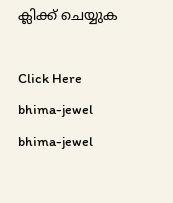ക്ലിക്ക് ചെയ്യുക

Click Here
bhima-jewel
bhima-jewel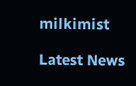milkimist

Latest News